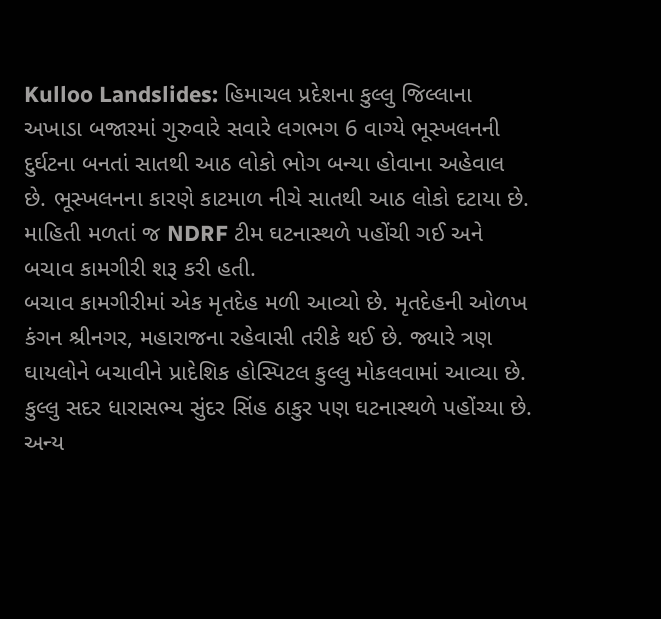Kulloo Landslides: હિમાચલ પ્રદેશના કુલ્લુ જિલ્લાના અખાડા બજારમાં ગુરુવારે સવારે લગભગ 6 વાગ્યે ભૂસ્ખલનની દુર્ઘટના બનતાં સાતથી આઠ લોકો ભોગ બન્યા હોવાના અહેવાલ છે. ભૂસ્ખલનના કારણે કાટમાળ નીચે સાતથી આઠ લોકો દટાયા છે. માહિતી મળતાં જ NDRF ટીમ ઘટનાસ્થળે પહોંચી ગઈ અને બચાવ કામગીરી શરૂ કરી હતી.
બચાવ કામગીરીમાં એક મૃતદેહ મળી આવ્યો છે. મૃતદેહની ઓળખ કંગન શ્રીનગર, મહારાજના રહેવાસી તરીકે થઈ છે. જ્યારે ત્રણ ઘાયલોને બચાવીને પ્રાદેશિક હોસ્પિટલ કુલ્લુ મોકલવામાં આવ્યા છે. કુલ્લુ સદર ધારાસભ્ય સુંદર સિંહ ઠાકુર પણ ઘટનાસ્થળે પહોંચ્યા છે. અન્ય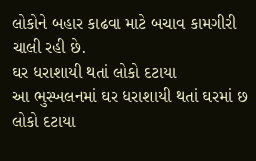લોકોને બહાર કાઢવા માટે બચાવ કામગીરી ચાલી રહી છે.
ઘર ધરાશાયી થતાં લોકો દટાયા
આ ભુસ્ખલનમાં ઘર ધરાશાયી થતાં ઘરમાં છ લોકો દટાયા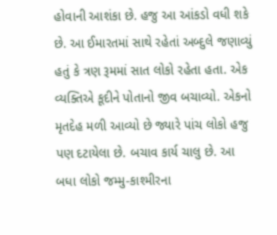હોવાની આશંકા છે. હજુ આ આંકડો વધી શકે છે. આ ઈમારતમાં સાથે રહેતાં અબ્દુલે જણાવ્યું હતું કે ત્રણ રૂમમાં સાત લોકો રહેતા હતા. એક વ્યક્તિએ કૂદીને પોતાનો જીવ બચાવ્યો. એકનો મૃતદેહ મળી આવ્યો છે જ્યારે પાંચ લોકો હજુ પણ દટાયેલા છે. બચાવ કાર્ય ચાલુ છે. આ બધા લોકો જમ્મુ-કાશ્મીરના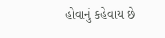હોવાનું કહેવાય છે